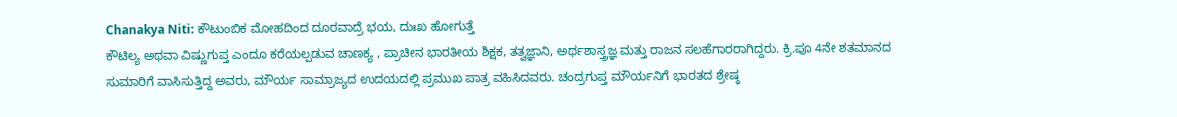Chanakya Niti: ಕೌಟುಂಬಿಕ ಮೋಹದಿಂದ ದೂರವಾದ್ರೆ ಭಯ, ದುಃಖ ಹೋಗುತ್ತೆ
ಕೌಟಿಲ್ಯ ಅಥವಾ ವಿಷ್ಣುಗುಪ್ತ ಎಂದೂ ಕರೆಯಲ್ಪಡುವ ಚಾಣಕ್ಯ , ಪ್ರಾಚೀನ ಭಾರತೀಯ ಶಿಕ್ಷಕ, ತತ್ವಜ್ಞಾನಿ, ಅರ್ಥಶಾಸ್ತ್ರಜ್ಞ ಮತ್ತು ರಾಜನ ಸಲಹೆಗಾರರಾಗಿದ್ದರು. ಕ್ರಿ.ಪೂ 4ನೇ ಶತಮಾನದ ಸುಮಾರಿಗೆ ವಾಸಿಸುತ್ತಿದ್ದ ಅವರು, ಮೌರ್ಯ ಸಾಮ್ರಾಜ್ಯದ ಉದಯದಲ್ಲಿ ಪ್ರಮುಖ ಪಾತ್ರ ವಹಿಸಿದವರು. ಚಂದ್ರಗುಪ್ತ ಮೌರ್ಯನಿಗೆ ಭಾರತದ ಶ್ರೇಷ್ಠ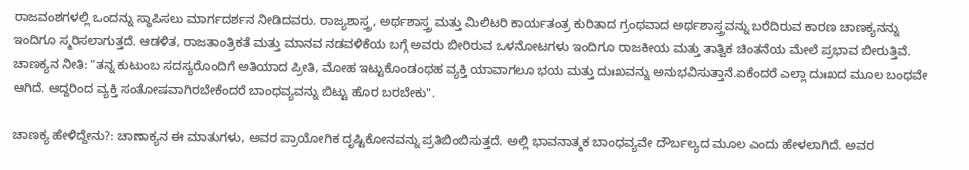ರಾಜವಂಶಗಳಲ್ಲಿ ಒಂದನ್ನು ಸ್ಥಾಪಿಸಲು ಮಾರ್ಗದರ್ಶನ ನೀಡಿದವರು. ರಾಜ್ಯಶಾಸ್ತ್ರ, ಅರ್ಥಶಾಸ್ತ್ರ ಮತ್ತು ಮಿಲಿಟರಿ ಕಾರ್ಯತಂತ್ರ ಕುರಿತಾದ ಗ್ರಂಥವಾದ ಅರ್ಥಶಾಸ್ತ್ರವನ್ನು ಬರೆದಿರುವ ಕಾರಣ ಚಾಣಕ್ಯನನ್ನು ಇಂದಿಗೂ ಸ್ಮರಿಸಲಾಗುತ್ತದೆ. ಆಡಳಿತ, ರಾಜತಾಂತ್ರಿಕತೆ ಮತ್ತು ಮಾನವ ನಡವಳಿಕೆಯ ಬಗ್ಗೆ ಅವರು ಬೀರಿರುವ ಒಳನೋಟಗಳು ಇಂದಿಗೂ ರಾಜಕೀಯ ಮತ್ತು ತಾತ್ವಿಕ ಚಿಂತನೆಯ ಮೇಲೆ ಪ್ರಭಾವ ಬೀರುತ್ತಿವೆ.
ಚಾಣಕ್ಯನ ನೀತಿ: "ತನ್ನ ಕುಟುಂಬ ಸದಸ್ಯರೊಂದಿಗೆ ಅತಿಯಾದ ಪ್ರೀತಿ, ಮೋಹ ಇಟ್ಟುಕೊಂಡಂಥಹ ವ್ಯಕ್ತಿ ಯಾವಾಗಲೂ ಭಯ ಮತ್ತು ದುಃಖವನ್ನು ಅನುಭವಿಸುತ್ತಾನೆ.ಏಕೆಂದರೆ ಎಲ್ಲಾ ದುಃಖದ ಮೂಲ ಬಂಧವೇ ಆಗಿದೆ. ಆದ್ದರಿಂದ ವ್ಯಕ್ತಿ ಸಂತೋಷವಾಗಿರಬೇಕೆಂದರೆ ಬಾಂಧವ್ಯವನ್ನು ಬಿಟ್ಟು ಹೊರ ಬರಬೇಕು".

ಚಾಣಕ್ಯ ಹೇಳಿದ್ದೇನು?: ಚಾಣಾಕ್ಯನ ಈ ಮಾತುಗಳು, ಅವರ ಪ್ರಾಯೋಗಿಕ ದೃಷ್ಟಿಕೋನವನ್ನು ಪ್ರತಿಬಿಂಬಿಸುತ್ತದೆ. ಅಲ್ಲಿ ಭಾವನಾತ್ಮಕ ಬಾಂಧವ್ಯವೇ ದೌರ್ಬಲ್ಯದ ಮೂಲ ಎಂದು ಹೇಳಲಾಗಿದೆ. ಅವರ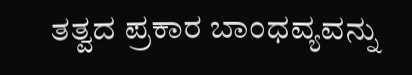ತತ್ವದ ಪ್ರಕಾರ ಬಾಂಧವ್ಯವನ್ನು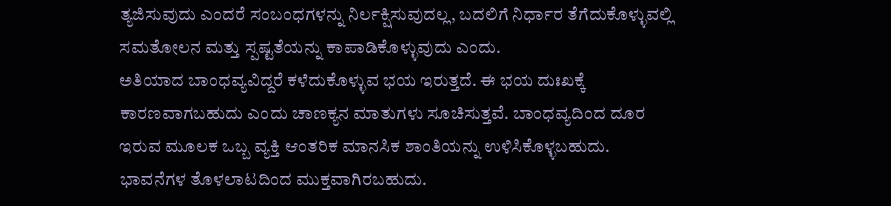ತ್ಯಜಿಸುವುದು ಎಂದರೆ ಸಂಬಂಧಗಳನ್ನು ನಿರ್ಲಕ್ಷಿಸುವುದಲ್ಲ, ಬದಲಿಗೆ ನಿರ್ಧಾರ ತೆಗೆದುಕೊಳ್ಳುವಲ್ಲಿ ಸಮತೋಲನ ಮತ್ತು ಸ್ಪಷ್ಟತೆಯನ್ನು ಕಾಪಾಡಿಕೊಳ್ಳುವುದು ಎಂದು.
ಅತಿಯಾದ ಬಾಂಧವ್ಯವಿದ್ದರೆ ಕಳೆದುಕೊಳ್ಳುವ ಭಯ ಇರುತ್ತದೆ. ಈ ಭಯ ದುಃಖಕ್ಕೆ ಕಾರಣವಾಗಬಹುದು ಎಂದು ಚಾಣಕ್ಯನ ಮಾತುಗಳು ಸೂಚಿಸುತ್ತವೆ. ಬಾಂಧವ್ಯದಿಂದ ದೂರ ಇರುವ ಮೂಲಕ ಒಬ್ಬ ವ್ಯಕ್ತಿ ಆಂತರಿಕ ಮಾನಸಿಕ ಶಾಂತಿಯನ್ನು ಉಳಿಸಿಕೊಳ್ಳಬಹುದು. ಭಾವನೆಗಳ ತೊಳಲಾಟದಿಂದ ಮುಕ್ತವಾಗಿರಬಹುದು.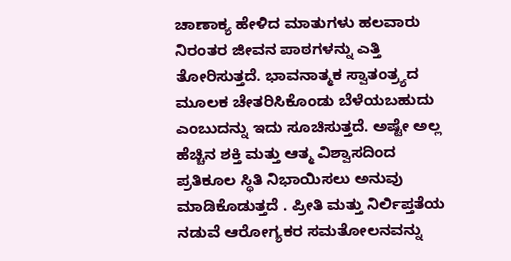ಚಾಣಾಕ್ಯ ಹೇಳಿದ ಮಾತುಗಳು ಹಲವಾರು ನಿರಂತರ ಜೀವನ ಪಾಠಗಳನ್ನು ಎತ್ತಿ ತೋರಿಸುತ್ತದೆ. ಭಾವನಾತ್ಮಕ ಸ್ವಾತಂತ್ರ್ಯದ ಮೂಲಕ ಚೇತರಿಸಿಕೊಂಡು ಬೆಳೆಯಬಹುದು ಎಂಬುದನ್ನು ಇದು ಸೂಚಿಸುತ್ತದೆ. ಅಷ್ಟೇ ಅಲ್ಲ ಹೆಚ್ಚಿನ ಶಕ್ತಿ ಮತ್ತು ಆತ್ಮ ವಿಶ್ವಾಸದಿಂದ ಪ್ರತಿಕೂಲ ಸ್ಥಿತಿ ನಿಭಾಯಿಸಲು ಅನುವು ಮಾಡಿಕೊಡುತ್ತದೆ . ಪ್ರೀತಿ ಮತ್ತು ನಿರ್ಲಿಪ್ತತೆಯ ನಡುವೆ ಆರೋಗ್ಯಕರ ಸಮತೋಲನವನ್ನು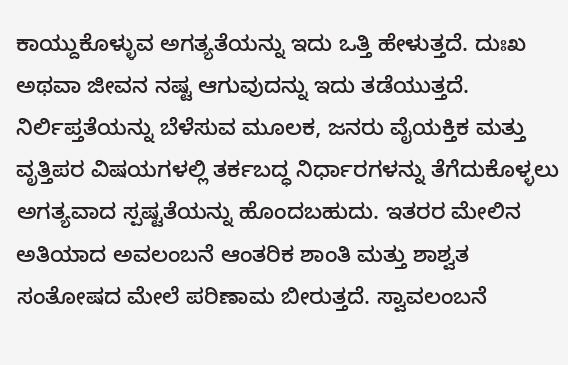ಕಾಯ್ದುಕೊಳ್ಳುವ ಅಗತ್ಯತೆಯನ್ನು ಇದು ಒತ್ತಿ ಹೇಳುತ್ತದೆ. ದುಃಖ ಅಥವಾ ಜೀವನ ನಷ್ಟ ಆಗುವುದನ್ನು ಇದು ತಡೆಯುತ್ತದೆ.
ನಿರ್ಲಿಪ್ತತೆಯನ್ನು ಬೆಳೆಸುವ ಮೂಲಕ, ಜನರು ವೈಯಕ್ತಿಕ ಮತ್ತು ವೃತ್ತಿಪರ ವಿಷಯಗಳಲ್ಲಿ ತರ್ಕಬದ್ಧ ನಿರ್ಧಾರಗಳನ್ನು ತೆಗೆದುಕೊಳ್ಳಲು ಅಗತ್ಯವಾದ ಸ್ಪಷ್ಟತೆಯನ್ನು ಹೊಂದಬಹುದು. ಇತರರ ಮೇಲಿನ ಅತಿಯಾದ ಅವಲಂಬನೆ ಆಂತರಿಕ ಶಾಂತಿ ಮತ್ತು ಶಾಶ್ವತ ಸಂತೋಷದ ಮೇಲೆ ಪರಿಣಾಮ ಬೀರುತ್ತದೆ. ಸ್ವಾವಲಂಬನೆ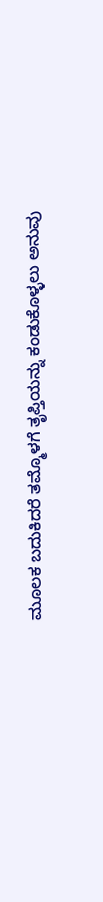ಮೂಲಕ ಬದುಕಿದರೆ ತಮ್ಮೊಳಗೆ ತೃಪ್ತಿಯನ್ನು ಕಂಡುಕೊಳ್ಳಲು ಅನುವು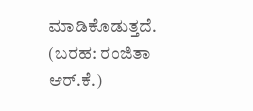ಮಾಡಿಕೊಡುತ್ತದೆ.
(ಬರಹ: ರಂಜಿತಾ ಆರ್.ಕೆ.)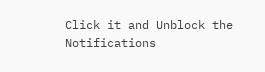Click it and Unblock the Notifications